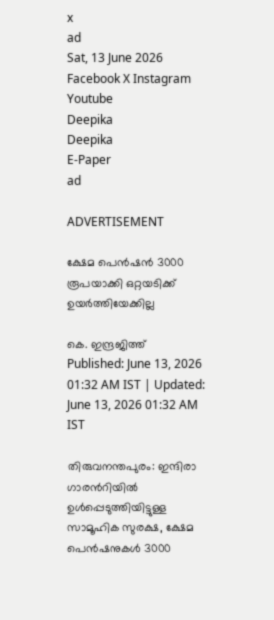x
ad
Sat, 13 June 2026
Facebook X Instagram Youtube
Deepika
Deepika
E-Paper
ad

ADVERTISEMENT

ക്ഷേമ പെൻഷൻ 3000 രൂപയാക്കി ഒറ്റയടിക്ക് ഉയർത്തിയേക്കില്ല

കെ. ഇന്ദ്രജിത്ത്
Published: June 13, 2026 01:32 AM IST | Updated: June 13, 2026 01:32 AM IST

തിരുവനന്തപുരം: ഇന്ദിരാ ഗാരന്‍റിയിൽ ഉൾപ്പെടുത്തിയിട്ടുള്ള സാമൂഹിക സുരക്ഷ, ക്ഷേമ പെൻഷനുകൾ 3000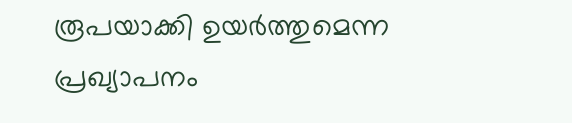രൂപയാക്കി ഉയർത്തുമെന്ന പ്രഖ്യാപനം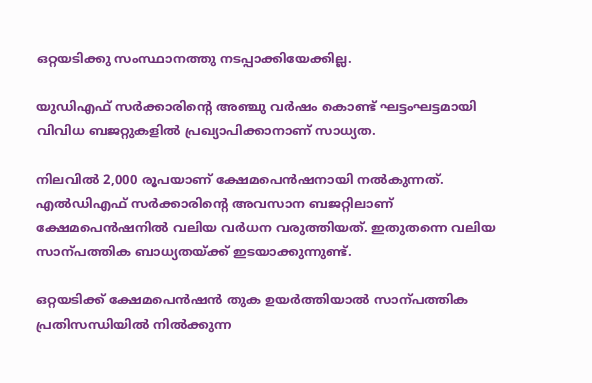ഒറ്റയടിക്കു സംസ്ഥാനത്തു നടപ്പാക്കിയേക്കില്ല.

യുഡിഎഫ് സർക്കാരിന്‍റെ അഞ്ചു വർഷം കൊണ്ട് ഘട്ടംഘട്ടമായി വിവിധ ബജറ്റുകളിൽ പ്രഖ്യാപിക്കാനാണ് സാധ്യത.

നിലവിൽ 2,000 രൂപയാണ് ക്ഷേമപെൻഷനായി നൽകുന്നത്. എൽഡിഎഫ് സർക്കാരിന്‍റെ അവസാന ബജറ്റിലാണ് ക്ഷേമപെൻഷനിൽ വലിയ വർധന വരുത്തിയത്. ഇതുതന്നെ വലിയ സാന്പത്തിക ബാധ്യതയ്ക്ക് ഇടയാക്കുന്നുണ്ട്.

ഒറ്റയടിക്ക് ക്ഷേമപെൻഷൻ തുക ഉയർത്തിയാൽ സാന്പത്തിക പ്രതിസന്ധിയിൽ നിൽക്കുന്ന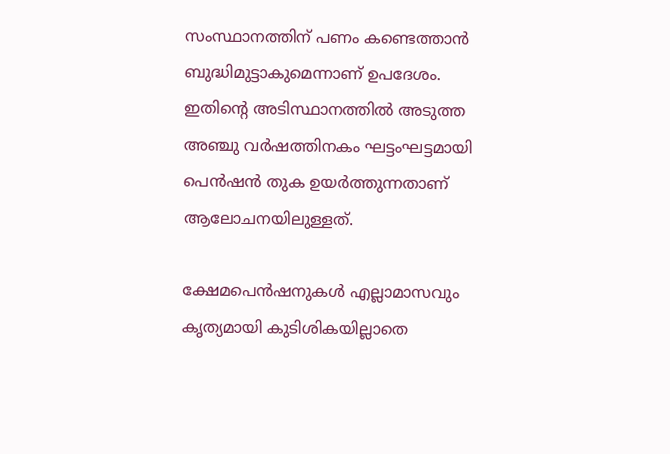സംസ്ഥാനത്തിന് പണം കണ്ടെത്താൻ ബുദ്ധിമുട്ടാകുമെന്നാണ് ഉപദേശം. ഇതിന്‍റെ അടിസ്ഥാനത്തിൽ അടുത്ത അഞ്ചു വർഷത്തിനകം ഘട്ടംഘട്ടമായി പെൻഷൻ തുക ഉയർത്തുന്നതാണ് ആലോചനയിലുള്ളത്.

ക്ഷേമപെൻഷനുകൾ എല്ലാമാസവും കൃത്യമായി കുടിശികയില്ലാതെ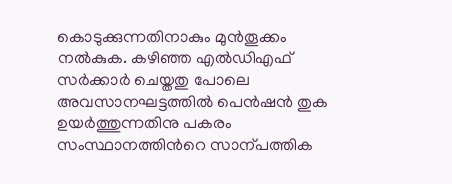കൊടുക്കുന്നതിനാകും മുൻതൂക്കം നൽകുക. കഴിഞ്ഞ എൽഡിഎഫ് സർക്കാർ ചെയ്തതു പോലെ അവസാനഘട്ടത്തിൽ പെൻഷൻ തുക ഉയർത്തുന്നതിനു പകരം സംസ്ഥാനത്തിന്‍റെ സാന്പത്തിക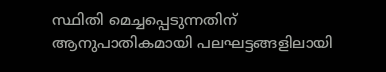സ്ഥിതി മെച്ചപ്പെടുന്നതിന് ആനുപാതികമായി പലഘട്ടങ്ങളിലായി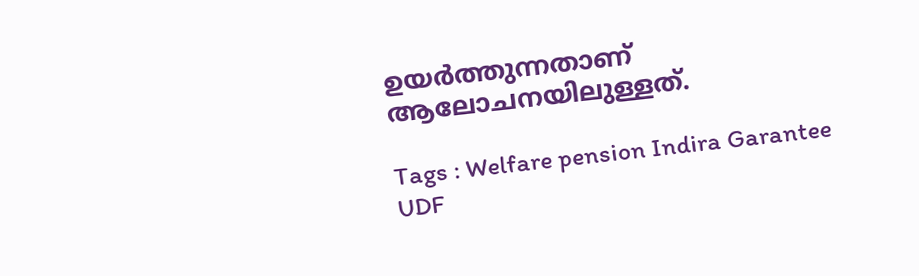ഉയർത്തുന്നതാണ് ആലോചനയിലുള്ളത്.

Tags : Welfare pension Indira Garantee UDF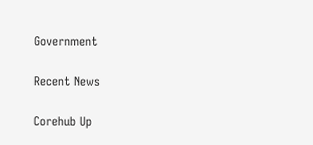Government

Recent News

Corehub Up